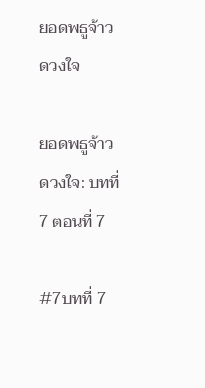ยอดพธูจ้าวดวงใจ

ยอดพธูจ้าวดวงใจ: บทที่ 7 ตอนที่ 7

#7บทที่ 7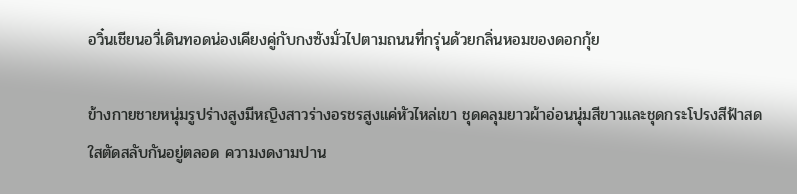อวิ๋นเชียนอวี่เดินทอดน่องเคียงคู่กับกงซังมั่วไปตามถนนที่กรุ่นด้วยกลิ่นหอมของดอกกุ้ย

ข้างกายชายหนุ่มรูปร่างสูงมีหญิงสาวร่างอรชรสูงแค่หัวไหล่เขา ชุดคลุมยาวผ้าอ่อนนุ่มสีขาวและชุดกระโปรงสีฟ้าสดใสตัดสลับกันอยู่ตลอด ความงดงามปาน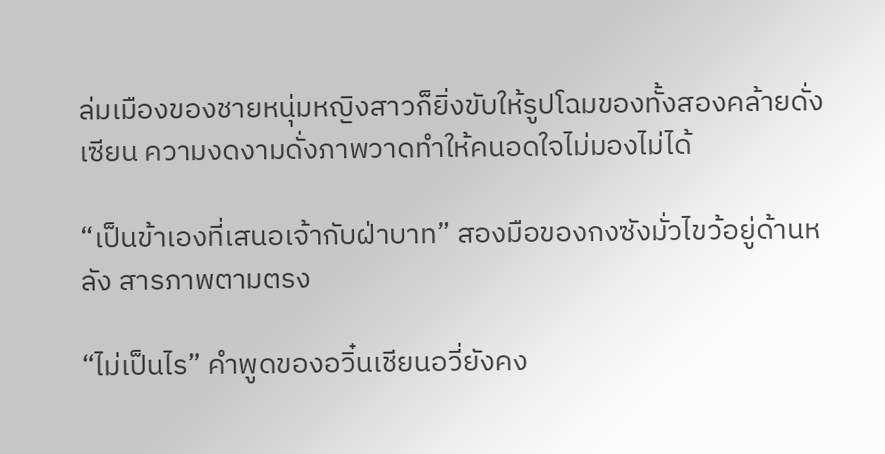ล่มเมืองของชายหนุ่มหญิงสาวก็ยิ่งขับให้รูปโฉมของทั้งสองคล้ายดั่งเซียน ความงดงามดั่งภาพวาดทำให้คนอดใจไม่มองไม่ได้

“เป็นข้าเองที่เสนอเจ้ากับฝ่าบาท” สองมือของกงซังมั่วไขว้อยู่ด้านหลัง สารภาพตามตรง

“ไม่เป็นไร” คำพูดของอวิ๋นเชียนอวี่ยังคง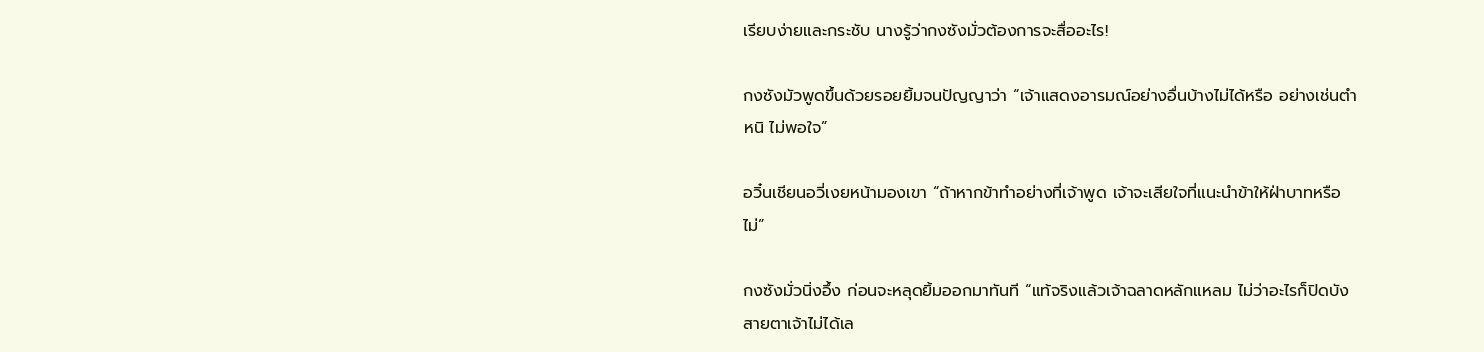เรียบง่ายและกระชับ นางรู้ว่ากงซังมั่วต้องการจะสื่ออะไร!

กงซังมัวพูดขึ้นด้วยรอยยิ้มจนปัญญาว่า “เจ้าแสดงอารมณ์อย่างอื่นบ้างไม่ได้หรือ อย่างเช่นตำหนิ ไม่พอใจ”

อวิ๋นเชียนอวี่เงยหน้ามองเขา “ถ้าหากข้าทำอย่างที่เจ้าพูด เจ้าจะเสียใจที่แนะนำข้าให้ฝ่าบาทหรือไม่”

กงซังมั่วนิ่งอึ้ง ก่อนจะหลุดยิ้มออกมาทันที “แท้จริงแล้วเจ้าฉลาดหลักแหลม ไม่ว่าอะไรก็ปิดบังสายตาเจ้าไม่ได้เล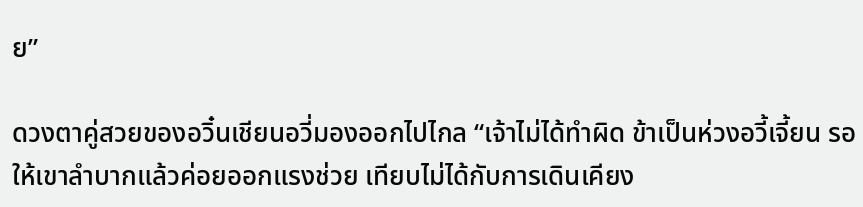ย”

ดวงตาคู่สวยของอวิ๋นเชียนอวี่มองออกไปไกล “เจ้าไม่ได้ทำผิด ข้าเป็นห่วงอวี้เจี้ยน รอให้เขาลำบากแล้วค่อยออกแรงช่วย เทียบไม่ได้กับการเดินเคียง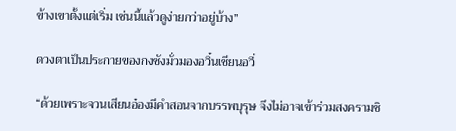ข้างเขาตั้งแต่เริ่ม เช่นนี้แล้วดูง่ายกว่าอยู่บ้าง”

ดวงตาเป็นประกายของกงซังมั่วมองอวิ๋นเชียนอวี่

“ด้วยเพราะจวนเสียนอ๋องมีคำสอนจากบรรพบุรุษ จึงไม่อาจเข้าร่วมสงครามชิ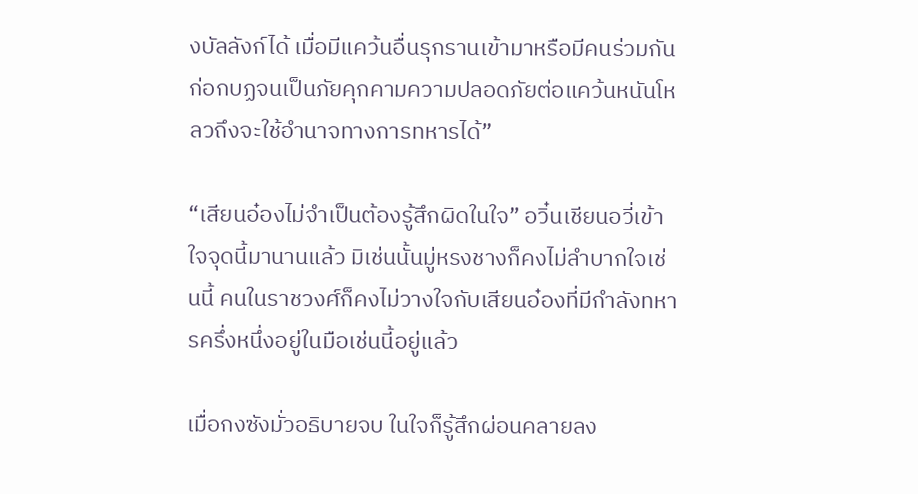งบัลลังก์ได้ เมื่อมีแคว้นอื่นรุกรานเข้ามาหรือมีคนร่วมกันก่อกบฏจนเป็นภัยคุกคามความปลอดภัยต่อแคว้นหนันโหลวถึงจะใช้อำนาจทางการทหารได้”

“เสียนอ๋องไม่จำเป็นต้องรู้สึกผิดในใจ” อวิ๋นเชียนอวี่เข้าใจจุดนี้มานานแล้ว มิเช่นนั้นมู่หรงชางก็คงไม่ลำบากใจเช่นนี้ คนในราชวงศ์ก็คงไม่วางใจกับเสียนอ๋องที่มีกำลังทหารครึ่งหนึ่งอยู่ในมือเช่นนี้อยู่แล้ว

เมื่อกงซังมั่วอธิบายจบ ในใจก็รู้สึกผ่อนคลายลง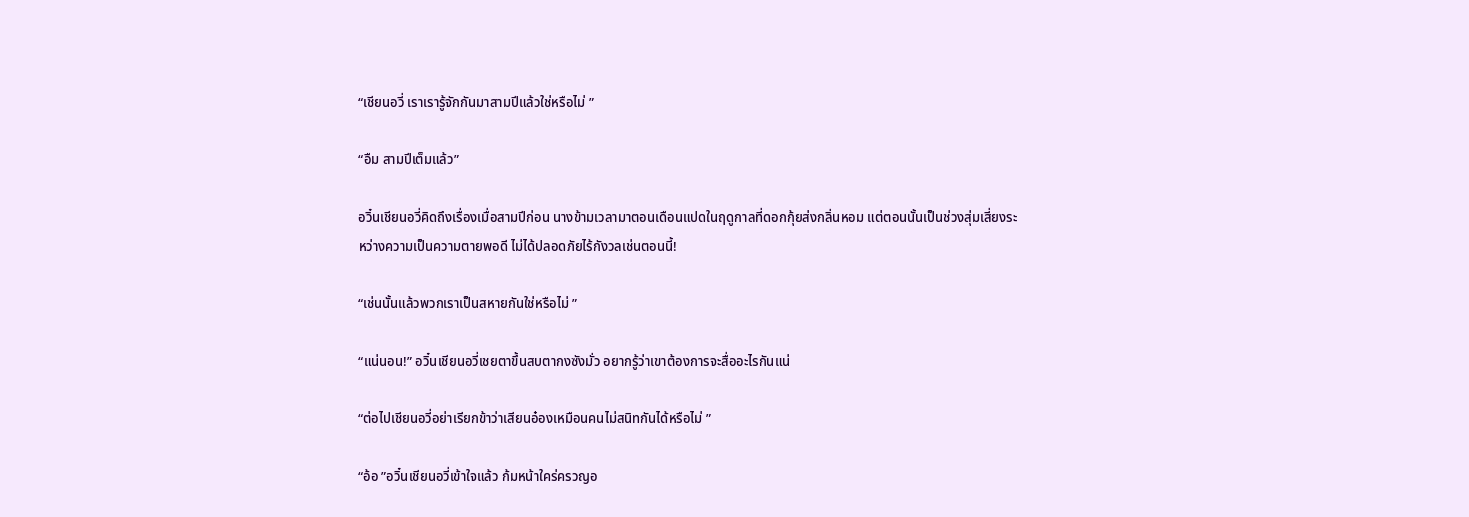“เชียนอวี่ เราเรารู้จักกันมาสามปีแล้วใช่หรือไม่ ”

“อืม สามปีเต็มแล้ว”

อวิ๋นเชียนอวี่คิดถึงเรื่องเมื่อสามปีก่อน นางข้ามเวลามาตอนเดือนแปดในฤดูกาลที่ดอกกุ้ยส่งกลิ่นหอม แต่ตอนนั้นเป็นช่วงสุ่มเสี่ยงระหว่างความเป็นความตายพอดี ไม่ได้ปลอดภัยไร้กังวลเช่นตอนนี้!

“เช่นนั้นแล้วพวกเราเป็นสหายกันใช่หรือไม่ ”

“แน่นอน!” อวิ๋นเชียนอวี่เชยตาขึ้นสบตากงซังมั่ว อยากรู้ว่าเขาต้องการจะสื่ออะไรกันแน่

“ต่อไปเชียนอวี่อย่าเรียกข้าว่าเสียนอ๋องเหมือนคนไม่สนิทกันได้หรือไม่ ”

“อ้อ ”อวิ๋นเชียนอวี่เข้าใจแล้ว ก้มหน้าใคร่ครวญอ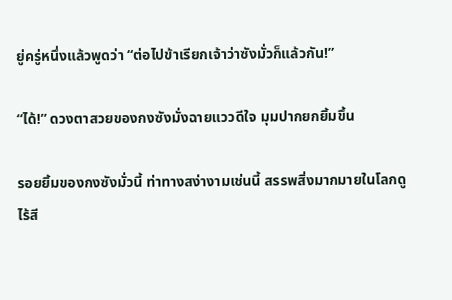ยู่ครู่หนึ่งแล้วพูดว่า “ต่อไปข้าเรียกเจ้าว่าซังมั่วก็แล้วกัน!”

“ได้!” ดวงตาสวยของกงซังมั่งฉายแววดีใจ มุมปากยกยิ้มขึ้น

รอยยิ้มของกงซังมั่วนี้ ท่าทางสง่างามเช่นนี้ สรรพสิ่งมากมายในโลกดูไร้สี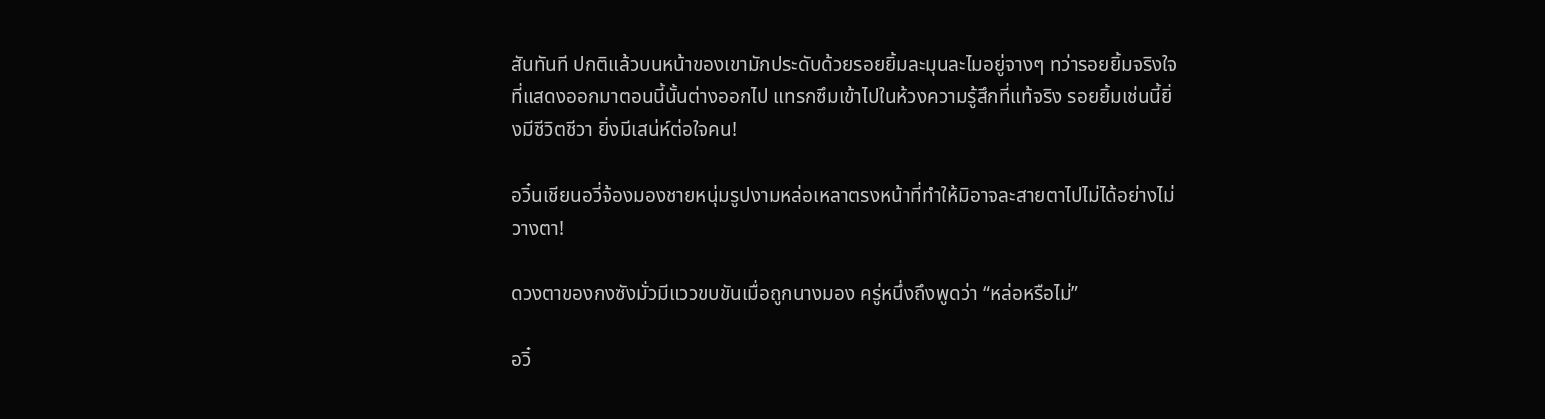สันทันที ปกติแล้วบนหน้าของเขามักประดับด้วยรอยยิ้มละมุนละไมอยู่จางๆ ทว่ารอยยิ้มจริงใจที่แสดงออกมาตอนนี้นั้นต่างออกไป แทรกซึมเข้าไปในห้วงความรู้สึกที่แท้จริง รอยยิ้มเช่นนี้ยิ่งมีชีวิตชีวา ยิ่งมีเสน่ห์ต่อใจคน!

อวิ๋นเชียนอวี่จ้องมองชายหนุ่มรูปงามหล่อเหลาตรงหน้าที่ทำให้มิอาจละสายตาไปไม่ได้อย่างไม่วางตา!

ดวงตาของกงซังมั่วมีแววขบขันเมื่อถูกนางมอง ครู่หนึ่งถึงพูดว่า “หล่อหรือไม่”

อวิ๋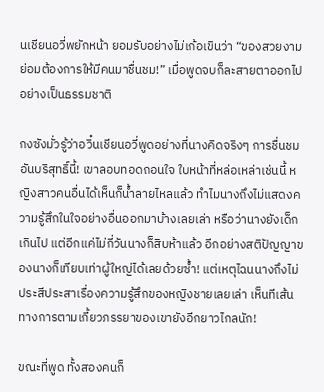นเชียนอวี่พยักหน้า ยอมรับอย่างไม่เก้อเขินว่า “ของสวยงามย่อมต้องการให้มีคนมาชื่นชม!” เมื่อพูดจบก็ละสายตาออกไปอย่างเป็นธรรมชาติ

กงซังมั่วรู้ว่าอวิ๋นเชียนอวี่พูดอย่างที่นางคิดจริงๆ การชื่นชมอันบริสุทธิ์นี้! เขาลอบทอดถอนใจ ใบหน้าที่หล่อเหล่าเช่นนี้ หญิงสาวคนอื่นได้เห็นก็น้ำลายไหลแล้ว ทำไมนางถึงไม่แสดงความรู้สึกในใจอย่างอื่นออกมาบ้างเลยเล่า หรือว่านางยังเด็กเกินไป แต่อีกแค่ไม่กี่วันนางก็สิบห้าแล้ว อีกอย่างสติปัญญาของนางก็เทียบเท่าผู้ใหญ่ได้เลยด้วยซ้ำ! แต่เหตุไฉนนางถึงไม่ประสีประสาเรื่องความรู้สึกของหญิงชายเลยเล่า เห็นทีเส้นทางการตามเกี้ยวภรรยาของเขายังอีกยาวไกลนัก!

ขณะที่พูด ทั้งสองคนก็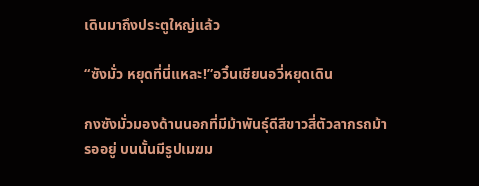เดินมาถึงประตูใหญ่แล้ว

“ซังมั่ว หยุดที่นี่แหละ!”อวิ๋นเชียนอวี่หยุดเดิน

กงซังมั่วมองด้านนอกที่มีม้าพันธุ์ดีสีขาวสี่ตัวลากรถม้ารออยู่ บนนั้นมีรูปเมฆม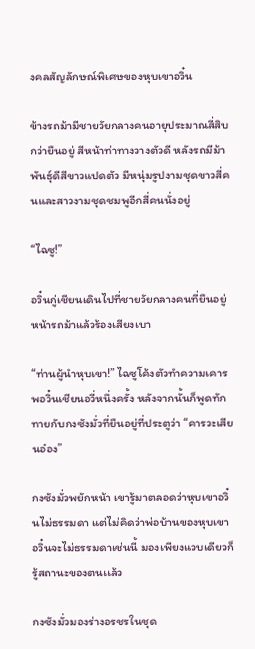งคลสัญลักษณ์พิเศษของหุบเขาอวิ๋น

ข้างรถม้ามีชายวัยกลางคนอายุประมาณสี่สิบกว่ายืนอยู่ สีหน้าท่าทางวางตัวดี หลังรถมีม้าพันธุ์ดีสีขาวแปดตัว มีหนุ่มรูปงามชุดขาวสี่คนและสาวงามชุดชมพูอีกสี่คนนั่งอยู่

“ไฉซู!”

อวิ๋นกู่เชียนเดินไปที่ชายวัยกลางคนที่ยืนอยู่หน้ารถม้าแล้วร้องเสียงเบา

“ท่านผู้นำหุบเขา!” ไฉซูโค้งตัวทำความเคารพอวิ๋นเชียนอวี่หนึ่งครั้ง หลังจากนั้นก็พูดทักทายกับกงซังมั่วที่ยืนอยู่ที่ประตูว่า “คารวะเสียนอ๋อง”

กงซังมั่วพยักหน้า เขารู้มาตลอดว่าหุบเขาอวิ๋นไม่ธรรมดา แต่ไม่คิดว่าพ่อบ้านของหุบเขาอวิ๋นจะไม่ธรรมดาเช่นนี้ มองเพียงแวบเดียวก็รู้สถานะของตนเเล้ว

กงซังมั่วมองร่างอรชรในชุด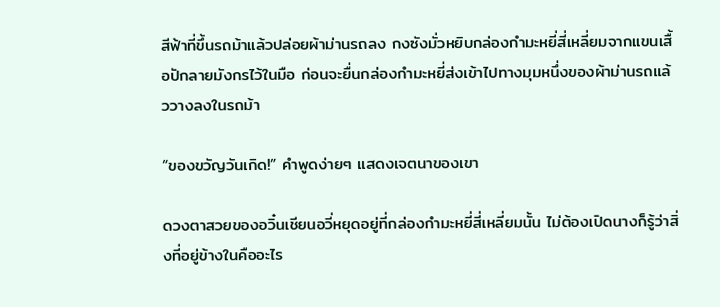สีฟ้าที่ขึ้นรถม้าแล้วปล่อยผ้าม่านรถลง กงซังมั่วหยิบกล่องกำมะหยี่สี่เหลี่ยมจากแขนเสื้อปักลายมังกรไว้ในมือ ก่อนจะยื่นกล่องกำมะหยี่ส่งเข้าไปทางมุมหนึ่งของผ้าม่านรถแล้ววางลงในรถม้า

“ของขวัญวันเกิด!” คำพูดง่ายๆ แสดงเจตนาของเขา

ดวงตาสวยของอวิ๋นเชียนอวี่หยุดอยู่ที่กล่องกำมะหยี่สี่เหลี่ยมนั้น ไม่ต้องเปิดนางก็รู้ว่าสิ่งที่อยู่ข้างในคืออะไร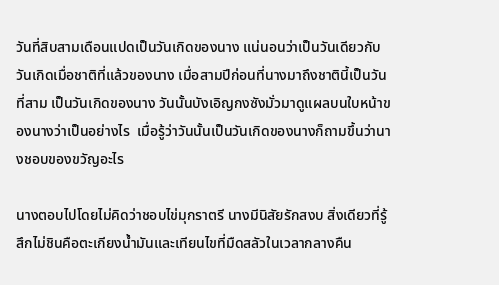วันที่สิบสามเดือนแปดเป็นวันเกิดของนาง แน่นอนว่าเป็นวันเดียวกับวันเกิดเมื่อชาติที่แล้วของนาง เมื่อสามปีก่อนที่นางมาถึงชาตินี้เป็นวันที่สาม เป็นวันเกิดของนาง วันนั้นบังเอิญกงซังมั่วมาดูแผลบนใบหน้าของนางว่าเป็นอย่างไร  เมื่อรู้ว่าวันนั้นเป็นวันเกิดของนางก็ถามขึ้นว่านางชอบของขวัญอะไร

นางตอบไปโดยไม่คิดว่าชอบไข่มุกราตรี นางมีนิสัยรักสงบ สิ่งเดียวที่รู้สึกไม่ชินคือตะเกียงน้ำมันและเทียนไขที่มืดสลัวในเวลากลางคืน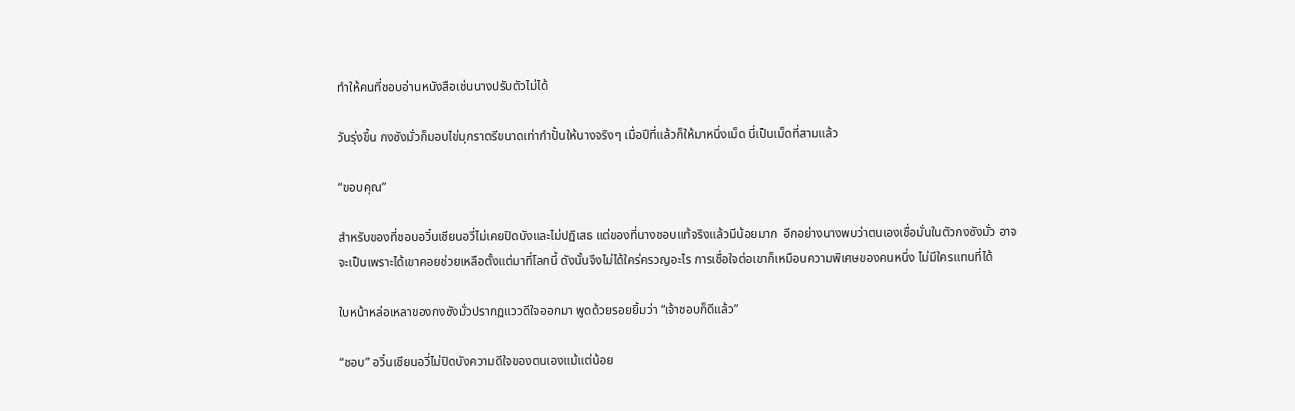ทำให้คนที่ชอบอ่านหนังสือเช่นนางปรับตัวไม่ได้

วันรุ่งขึ้น กงซังมั่วก็มอบไข่มุกราตรีขนาดเท่ากำปั้นให้นางจริงๆ เมื่อปีที่แล้วก็ให้มาหนึ่งเม็ด นี่เป็นเม็ดที่สามแล้ว

“ขอบคุณ”

สำหรับของที่ชอบอวิ๋นเชียนอวี่ไม่เคยปิดบังและไม่ปฏิเสธ แต่ของที่นางชอบแท้จริงแล้วมีน้อยมาก  อีกอย่างนางพบว่าตนเองเชื่อมั่นในตัวกงซังมั่ว อาจจะเป็นเพราะได้เขาคอยช่วยเหลือตั้งแต่มาที่โลกนี้ ดังนั้นจึงไม่ได้ใคร่ครวญอะไร การเชื่อใจต่อเขาก็เหมือนความพิเศษของคนหนึ่ง ไม่มีใครแทนที่ได้

ใบหน้าหล่อเหลาของกงซังมั่วปรากฏแววดีใจออกมา พูดด้วยรอยยิ้มว่า “เจ้าชอบก็ดีแล้ว”

“ชอบ” อวิ๋นเชียนอวี่ไม่ปิดบังความดีใจของตนเองแม้แต่น้อย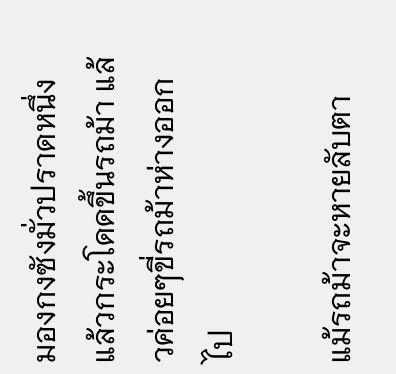มองกงซังมั่วปราดหนึ่งแล้วกระโดดขึ้นรถม้า แล้วค่อยๆขี่รถม้าห่างออกไป

แม้รถม้าจะหายลับตา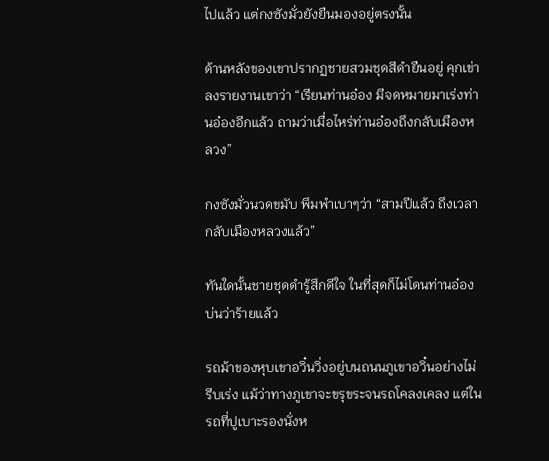ไปแล้ว แต่กงซังมั่วยังยืนมองอยู่ตรงนั้น

ด้านหลังของเขาปรากฏชายสวมชุดสีดำยืนอยู่ คุกเข่าลงรายงานเขาว่า “เรียนท่านอ๋อง มีจดหมายมาเร่งท่านอ๋องอีกแล้ว ถามว่าเมื่อไหร่ท่านอ๋องถึงกลับเมืองหลวง”

กงซังมั่วนวดขมับ พึมพำเบาๆว่า “สามปีแล้ว ถึงเวลากลับเมืองหลวงแล้ว”

ทันใดนั้นชายชุดดำรู้สึกดีใจ ในที่สุดก็ไม่โดนท่านอ๋องบ่นว่าร้ายแล้ว

รถม้าของหุบเขาอวิ๋นวิ่งอยู่บนถนนภูเขาอวิ๋นอย่างไม่รีบเร่ง แม้ว่าทางภูเขาจะขรุขระจนรถโคลงเคลง แต่ในรถที่ปูเบาะรองนั่งห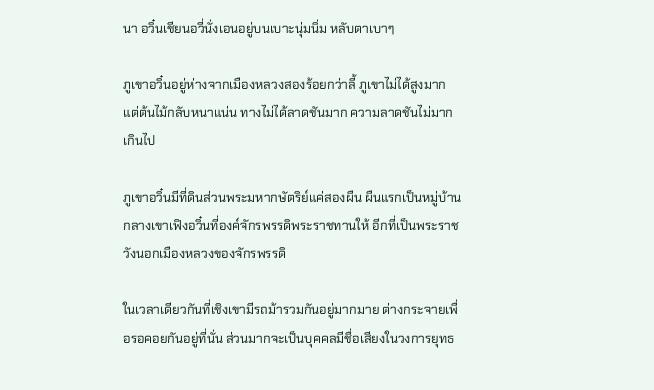นา อวิ๋นเชียนอวี่นั่งเอนอยู่บนเบาะนุ่มนิ่ม หลับตาเบาๆ

ภูเขาอวิ๋นอยู่ห่างจากเมืองหลวงสองร้อยกว่าลี้ ภูเขาไม่ได้สูงมาก แต่ต้นไม้กลับหนาแน่น ทางไม่ได้ลาดชันมาก ความลาดชันไม่มากเกินไป

ภูเขาอวิ๋นมีที่ดินส่วนพระมหากษัตริย์แค่สองผืน ผืนแรกเป็นหมู่บ้านกลางเขาเฟิงอวิ๋นที่องค์จักรพรรดิพระราชทานให้ อีกที่เป็นพระราชวังนอกเมืองหลวงของจักรพรรดิ

ในเวลาเดียวกันที่เชิงเขามีรถม้ารวมกันอยู่มากมาย ต่างกระจายเพื่อรอคอยกันอยู่ที่นั่น ส่วนมากจะเป็นบุคคลมีชื่อเสียงในวงการยุทธ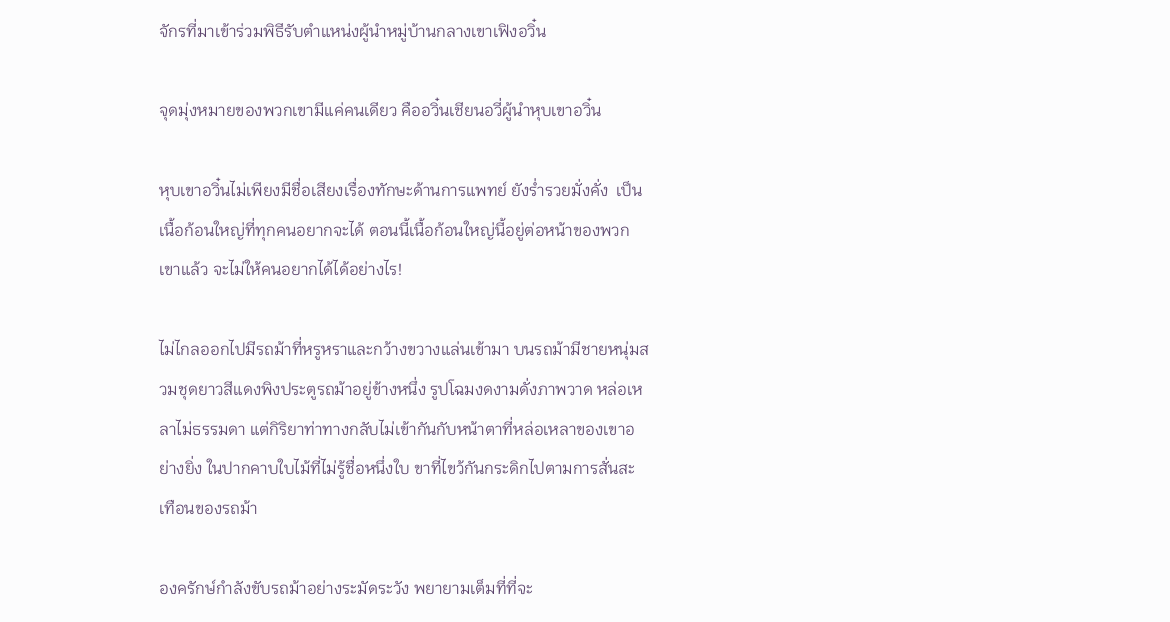จักรที่มาเข้าร่วมพิธีรับตำแหน่งผู้นำหมู่บ้านกลางเขาเฟิงอวิ๋น

จุดมุ่งหมายของพวกเขามีแค่คนเดียว คืออวิ๋นเชียนอวี่ผู้นำหุบเขาอวิ๋น

หุบเขาอวิ๋นไม่เพียงมีชื่อเสียงเรื่องทักษะด้านการแพทย์ ยังร่ำรวยมั่งคั่ง  เป็นเนื้อก้อนใหญ่ที่ทุกคนอยากจะได้ ตอนนี้เนื้อก้อนใหญ่นี้อยู่ต่อหน้าของพวกเขาแล้ว จะไม่ให้คนอยากได้ได้อย่างไร!

ไม่ไกลออกไปมีรถม้าที่หรูหราและกว้างขวางแล่นเข้ามา บนรถม้ามีชายหนุ่มสวมชุดยาวสีแดงพิงประตูรถม้าอยู่ข้างหนึ่ง รูปโฉมงดงามดั่งภาพวาด หล่อเหลาไม่ธรรมดา แต่กิริยาท่าทางกลับไม่เข้ากันกับหน้าตาที่หล่อเหลาของเขาอย่างยิ่ง ในปากคาบใบไม้ที่ไม่รู้ชื่อหนึ่งใบ ขาที่ไขว้กันกระดิกไปตามการสั่นสะเทือนของรถม้า

องครักษ์กำลังขับรถม้าอย่างระมัดระวัง พยายามเต็มที่ที่จะ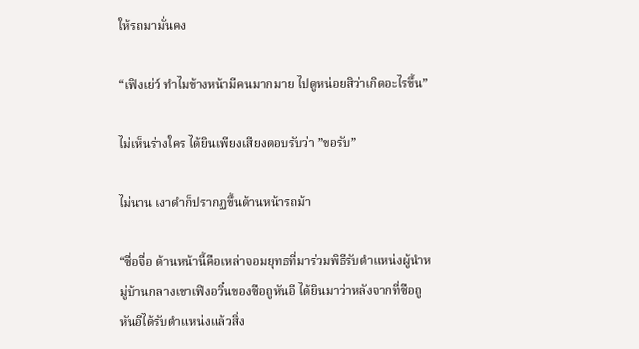ให้รถมามั่นคง

“เฟิงเย่ว์ ทำไมข้างหน้ามีคนมากมาย ไปดูหน่อยสิว่าเกิดอะไรขึ้น”

ไม่เห็นร่างใคร ได้ยินเพียงเสียงตอบรับว่า ”ขอรับ”

ไม่นาน เงาดำก็ปรากฏขึ้นด้านหน้ารถม้า

“ซื่อจื่อ ด้านหน้านี้คือเหล่าจอมยุทธที่มาร่วมพิธีรับตำแหน่งผู้นำหมู่บ้านกลางเขาเฟิงอวิ๋นของซือถูหันอี ได้ยินมาว่าหลังจากที่ซือถูหันอีได้รับตำแหน่งแล้วสิ่ง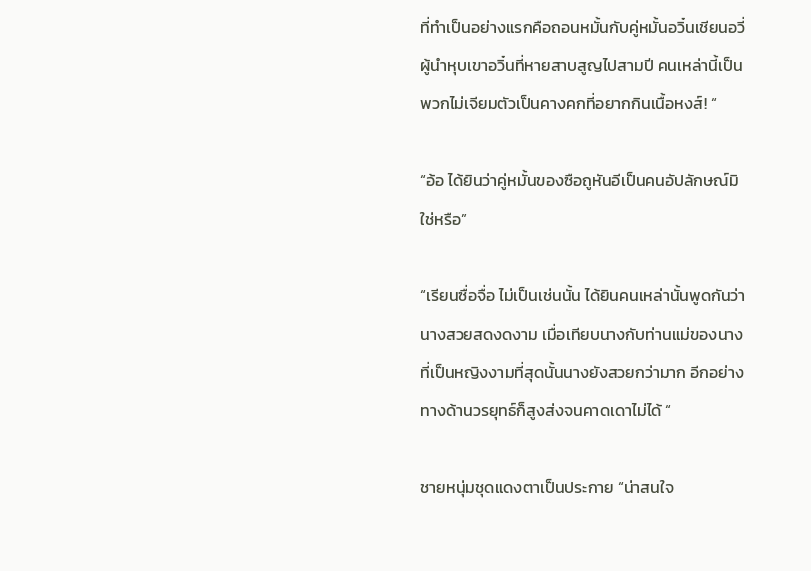ที่ทำเป็นอย่างแรกคือถอนหมั้นกับคู่หมั้นอวิ๋นเชียนอวี่ ผู้นำหุบเขาอวิ๋นที่หายสาบสูญไปสามปี คนเหล่านี้เป็นพวกไม่เจียมตัวเป็นคางคกที่อยากกินเนื้อหงส์! “

“อ้อ ได้ยินว่าคู่หมั้นของซือถูหันอีเป็นคนอัปลักษณ์มิใช่หรือ”

“เรียนซื่อจื่อ ไม่เป็นเช่นนั้น ได้ยินคนเหล่านั้นพูดกันว่านางสวยสดงดงาม เมื่อเทียบนางกับท่านแม่ของนางที่เป็นหญิงงามที่สุดนั้นนางยังสวยกว่ามาก อีกอย่างทางด้านวรยุทธ์ก็สูงส่งจนคาดเดาไม่ได้ “

ชายหนุ่มชุดแดงตาเป็นประกาย “น่าสนใจ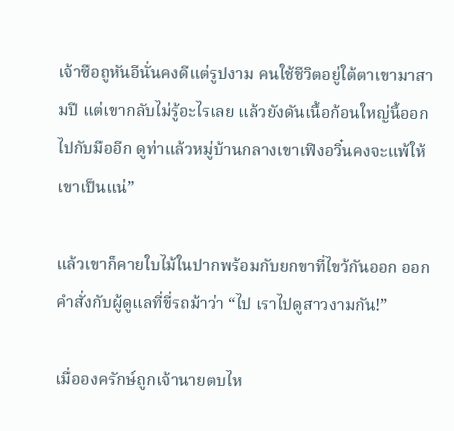เจ้าซือถูหันอีนั่นคงดีแต่รูปงาม คนใช้ชีวิตอยู่ใต้ตาเขามาสามปี แต่เขากลับไม่รู้อะไรเลย แล้วยังดันเนื้อก้อนใหญ่นี้ออกไปกับมืออีก ดูท่าแล้วหมู่บ้านกลางเขาเฟิงอวิ๋นคงจะแพ้ให้เขาเป็นแน่”

แล้วเขาก็คายใบไม้ในปากพร้อมกับยกขาที่ไขว้กันออก ออกคำสั่งกับผู้ดูแลที่ขี่รถม้าว่า “ไป เราไปดูสาวงามกัน!”

เมื่อองครักษ์ถูกเจ้านายตบไห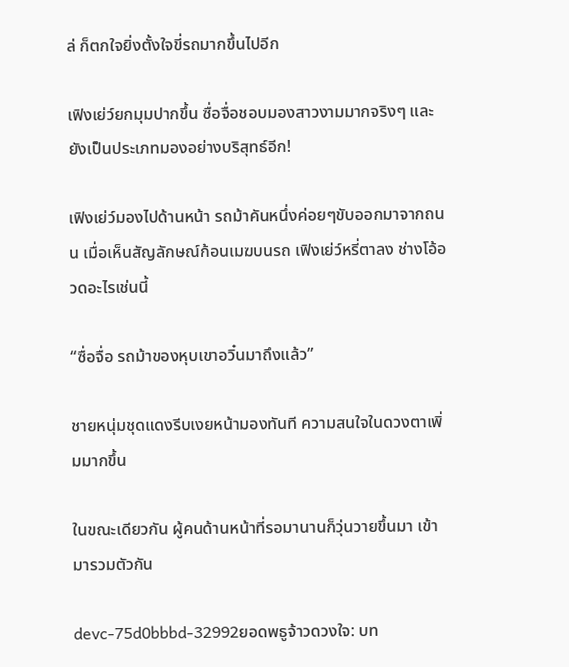ล่ ก็ตกใจยิ่งตั้งใจขี่รถมากขึ้นไปอีก

เฟิงเย่ว์ยกมุมปากขึ้น ซื่อจื่อชอบมองสาวงามมากจริงๆ และยังเป็นประเภทมองอย่างบริสุทธ์อีก!

เฟิงเย่ว์มองไปด้านหน้า รถม้าคันหนึ่งค่อยๆขับออกมาจากถนน เมื่อเห็นสัญลักษณ์ก้อนเมฆบนรถ เฟิงเย่ว์หรี่ตาลง ช่างโอ้อวดอะไรเช่นนี้

“ซื่อจื่อ รถม้าของหุบเขาอวิ๋นมาถึงแล้ว”

ชายหนุ่มชุดแดงรีบเงยหน้ามองทันที ความสนใจในดวงตาเพิ่มมากขึ้น

ในขณะเดียวกัน ผู้คนด้านหน้าที่รอมานานก็วุ่นวายขึ้นมา เข้ามารวมตัวกัน

devc-75d0bbbd-32992ยอดพธูจ้าวดวงใจ: บท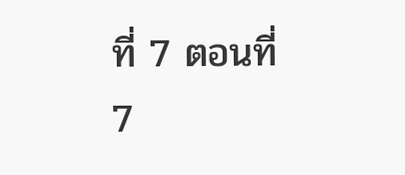ที่ 7 ตอนที่ 7